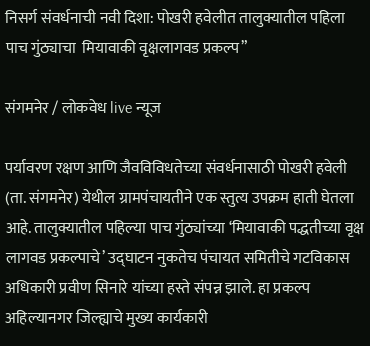निसर्ग संवर्धनाची नवी दिशा: पोखरी हवेलीत तालुक्यातील पहिला पाच गुंठ्याचा  मियावाकी वृक्षलागवड प्रकल्प”

संगमनेर / लोकवेध live न्यूज

पर्यावरण रक्षण आणि जैवविविधतेच्या संवर्धनासाठी पोखरी हवेली (ता. संगमनेर) येथील ग्रामपंचायतीने एक स्तुत्य उपक्रम हाती घेतला आहे. तालुक्यातील पहिल्या पाच गुंठ्यांच्या ‘मियावाकी पद्धतीच्या वृक्ष लागवड प्रकल्पाचे’ उद्घाटन नुकतेच पंचायत समितीचे गटविकास अधिकारी प्रवीण सिनारे यांच्या हस्ते संपन्न झाले. हा प्रकल्प अहिल्यानगर जिल्ह्याचे मुख्य कार्यकारी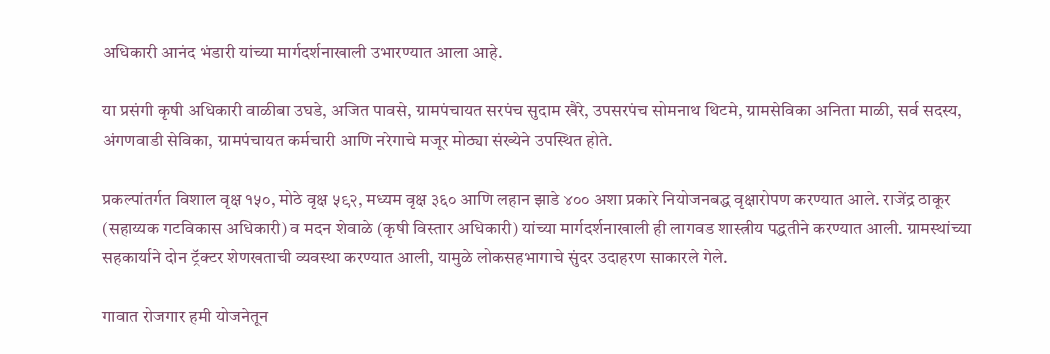अधिकारी आनंद भंडारी यांच्या मार्गदर्शनाखाली उभारण्यात आला आहे.

या प्रसंगी कृषी अधिकारी वाळीबा उघडे, अजित पावसे, ग्रामपंचायत सरपंच सुदाम खैरे, उपसरपंच सोमनाथ थिटमे, ग्रामसेविका अनिता माळी, सर्व सदस्य, अंगणवाडी सेविका, ग्रामपंचायत कर्मचारी आणि नरेगाचे मजूर मोठ्या संख्येने उपस्थित होते.

प्रकल्पांतर्गत विशाल वृक्ष १५०, मोठे वृक्ष ५९२, मध्यम वृक्ष ३६० आणि लहान झाडे ४०० अशा प्रकारे नियोजनबद्ध वृक्षारोपण करण्यात आले. राजेंद्र ठाकूर (सहाय्यक गटविकास अधिकारी) व मदन शेवाळे (कृषी विस्तार अधिकारी) यांच्या मार्गदर्शनाखाली ही लागवड शास्त्रीय पद्धतीने करण्यात आली. ग्रामस्थांच्या सहकार्याने दोन ट्रॅक्टर शेणखताची व्यवस्था करण्यात आली, यामुळे लोकसहभागाचे सुंदर उदाहरण साकारले गेले.

गावात रोजगार हमी योजनेतून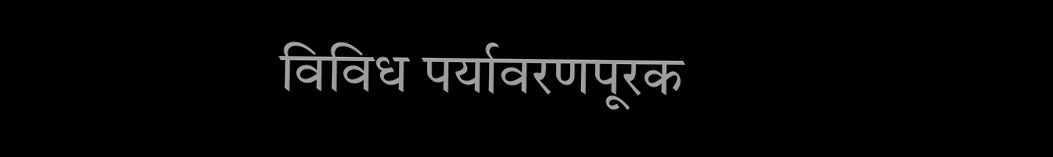विविध पर्यावरणपूरक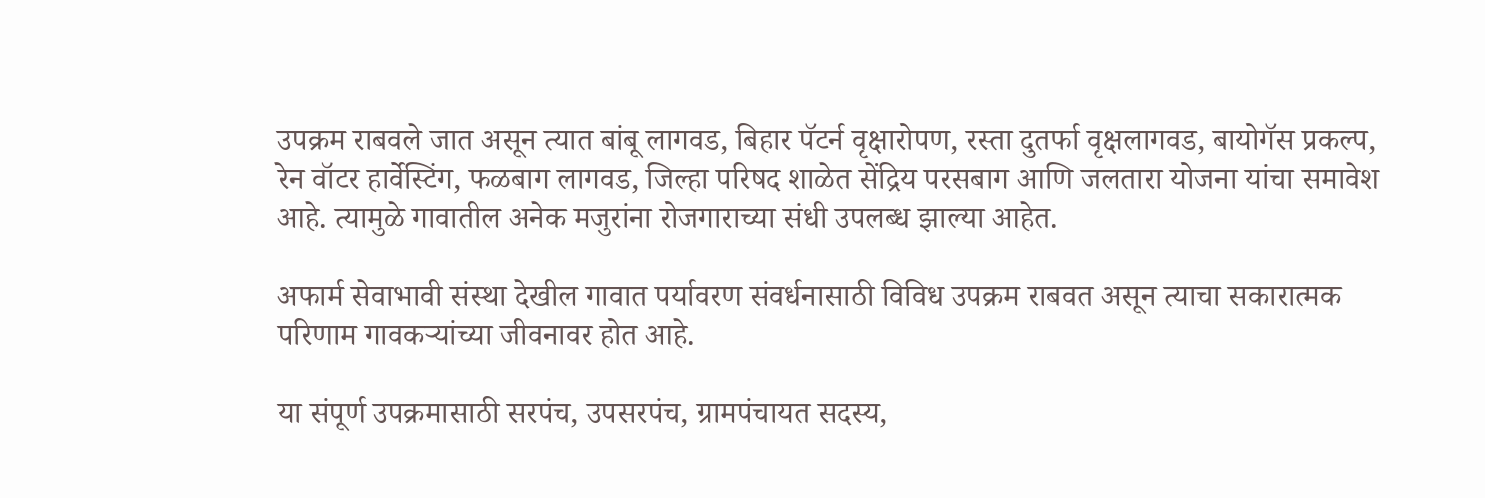उपक्रम राबवले जात असून त्यात बांबू लागवड, बिहार पॅटर्न वृक्षारोपण, रस्ता दुतर्फा वृक्षलागवड, बायोगॅस प्रकल्प, रेन वॉटर हार्वेस्टिंग, फळबाग लागवड, जिल्हा परिषद शाळेत सेंद्रिय परसबाग आणि जलतारा योजना यांचा समावेश आहे. त्यामुळे गावातील अनेक मजुरांना रोजगाराच्या संधी उपलब्ध झाल्या आहेत.

अफार्म सेवाभावी संस्था देखील गावात पर्यावरण संवर्धनासाठी विविध उपक्रम राबवत असून त्याचा सकारात्मक परिणाम गावकऱ्यांच्या जीवनावर होत आहे.

या संपूर्ण उपक्रमासाठी सरपंच, उपसरपंच, ग्रामपंचायत सदस्य,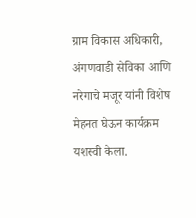ग्राम विकास अधिकारी, अंगणवाडी सेविका आणि नरेगाचे मजूर यांनी विशेष मेहनत घेऊन कार्यक्रम यशस्वी केला.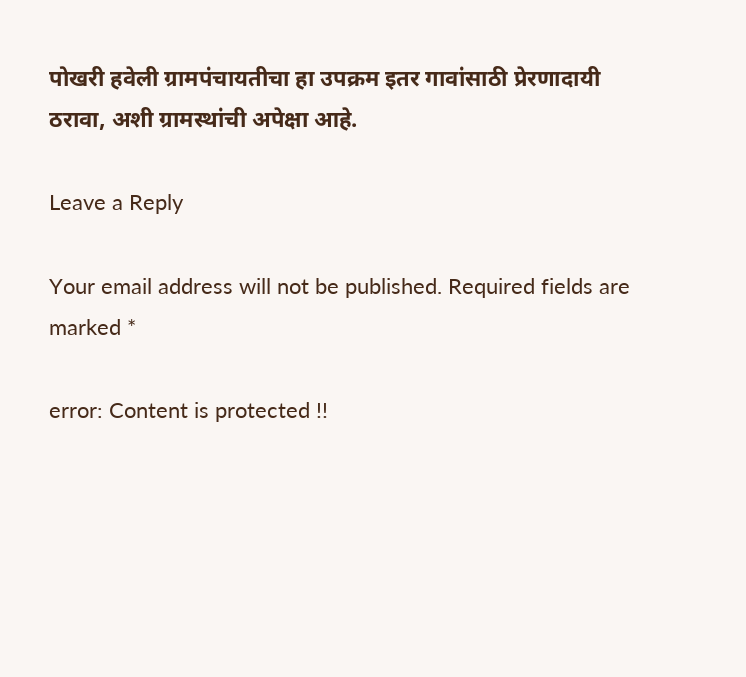पोखरी हवेली ग्रामपंचायतीचा हा उपक्रम इतर गावांसाठी प्रेरणादायी ठरावा, अशी ग्रामस्थांची अपेक्षा आहे.

Leave a Reply

Your email address will not be published. Required fields are marked *

error: Content is protected !!